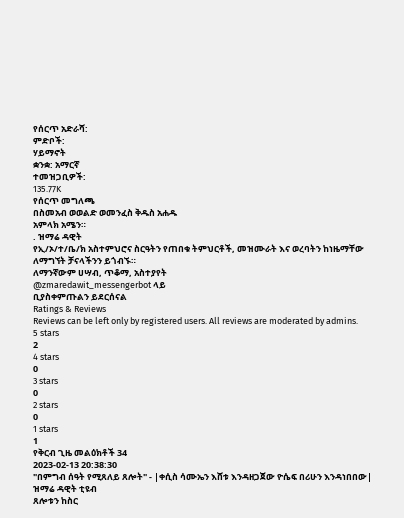የሰርጥ አድራሻ:
ምድቦች:
ሃይማኖት
ቋንቋ: አማርኛ
ተመዝጋቢዎች:
135.77K
የሰርጥ መግለጫ
በስመአብ ወወልድ ወመንፈስ ቅዱስ አሐዱ
አምላክ አሜን።
. ዝማሬ ዳዊት
የኢ/ኦ/ተ/ቤ/ክ አስተምህሮና ስርዓትን የጠበቁ ትምህርቶች, መዝሙራት እና ወረባትን ከነዜማቸው ለማግኘት ቻናላችንን ይጎብኙ።
ለማንኛውም ሀሣብ, ጥቆማ, አስተያየት
@zmaredawit_messengerbot ላይ
ቢያስቀምጡልን ይደርሰናል
Ratings & Reviews
Reviews can be left only by registered users. All reviews are moderated by admins.
5 stars
2
4 stars
0
3 stars
0
2 stars
0
1 stars
1
የቅርብ ጊዜ መልዕክቶች 34
2023-02-13 20:38:30
"በምግብ ሰዓት የሚጸለይ ጸሎት" - |ቀሲስ ሳሙኤን እሸቱ እንዳዘጋጀው ዮሴፍ በሪሁን እንዳነበበው|
ዝማሬ ዳዊት ቲዩብ
ጸሎቱን ከስር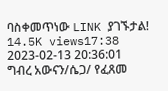ባስቀመጥነው LINK ያገኙታል!
14.5K views17:38
2023-02-13 20:36:01
ግብረ አውናን/ሴጋ/ የፈጸመ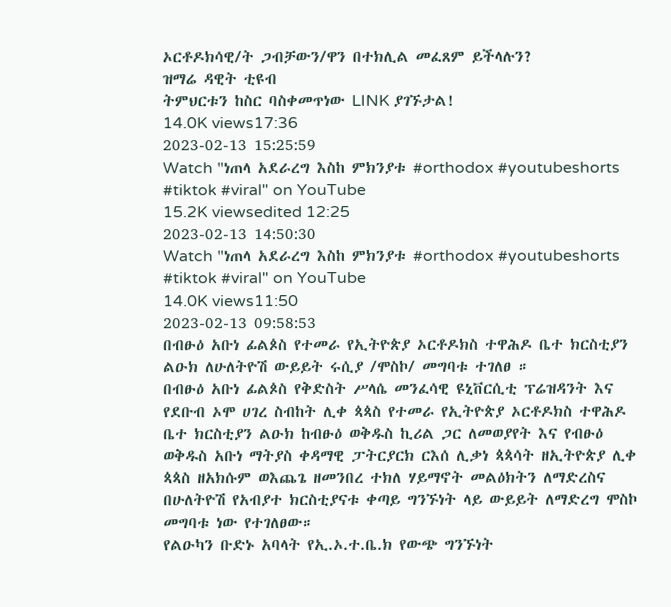ኦርቶዶክሳዊ/ት ጋብቻውን/ዋን በተክሊል መፈጸም ይችላሉን?
ዝማሬ ዳዊት ቲዩብ
ትምህርቱን ከስር ባስቀመጥነው LINK ያገኙታል!
14.0K views17:36
2023-02-13 15:25:59
Watch "ነጠላ አደራረግ እስከ ምክንያቱ #orthodox #youtubeshorts #tiktok #viral" on YouTube
15.2K viewsedited 12:25
2023-02-13 14:50:30
Watch "ነጠላ አደራረግ እስከ ምክንያቱ #orthodox #youtubeshorts #tiktok #viral" on YouTube
14.0K views11:50
2023-02-13 09:58:53
በብፁዕ አቡነ ፊልጶስ የተመራ የኢትዮጵያ ኦርቶዶክስ ተዋሕዶ ቤተ ክርስቲያን ልዑክ ለሁለትዮሽ ውይይት ሩሲያ /ሞስኮ/ መግባቱ ተገለፀ ።
በብፁዕ አቡነ ፊልጶስ የቅድስት ሥላሴ መንፈሳዊ ዩኒቨርሲቲ ፕሬዝዳንት እና የደቡብ ኦሞ ሀገረ ስብከት ሊቀ ጳጳስ የተመራ የኢትዮጵያ ኦርቶዶክስ ተዋሕዶ ቤተ ክርስቲያን ልዑክ ከብፁዕ ወቅዱስ ኪሪል ጋር ለመወያየት እና የብፁዕ ወቅዱስ አቡነ ማትያስ ቀዳማዊ ፓትርያርክ ርእሰ ሊቃነ ጳጳሳት ዘኢትዮጵያ ሊቀ ጳጳስ ዘአክሱም ወእጨጌ ዘመንበረ ተክለ ሃይማኖት መልዕክትን ለማድረስና በሁለትዮሽ የአብያተ ክርስቲያናቱ ቀጣይ ግንኙነት ላይ ውይይት ለማድረግ ሞስኮ መግባቱ ነው የተገለፀው።
የልዑካን ቡድኑ አባላት የኢ.ኦ.ተ.ቤ.ክ የውጭ ግንኙነት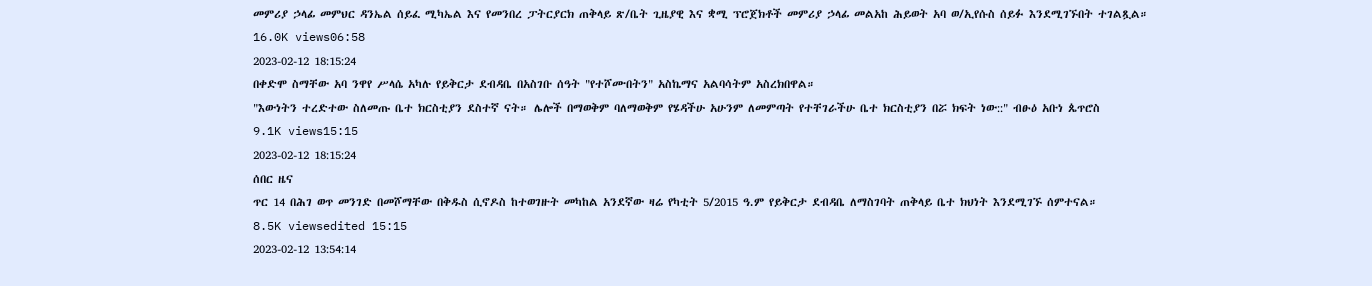መምሪያ ኃላፊ መምህር ዳንኤል ሰይፈ ሚካኤል እና የመንበረ ፓትርያርክ ጠቅላይ ጽ/ቤት ጊዜያዊ እና ቋሚ ፕሮጀክቶች መምሪያ ኃላፊ መልአከ ሕይወት አባ ወ/ኢየሱስ ሰይፉ እንደሚገኙበት ተገልጿል።
16.0K views06:58
2023-02-12 18:15:24
በቀድሞ ስማቸው አባ ንዋየ ሥላሴ አካሉ የይቅርታ ደብዳቤ በአስገቡ ሰዓት "የተሾሙበትን" አስኬማና አልባሳትም አስረክበዋል።
"እውነትን ተረድተው ስለመጡ ቤተ ክርስቲያን ደስተኛ ናት። ሌሎች በማወቅም ባለማወቅም የሄዳችሁ አሁንም ለመምጣት የተቸገራችሁ ቤተ ክርስቲያን በሯ ክፍት ነው::" ብፁዕ አቡነ ጴጥሮስ
9.1K views15:15
2023-02-12 18:15:24
ሰበር ዜና
ጥር 14 በሕገ ወጥ መንገድ በመሾማቸው በቅዱስ ሲኖዶስ ከተወገዙት መካከል አንደኛው ዛሬ የካቲት 5/2015 ዓ.ም የይቅርታ ደብዳቤ ለማስገባት ጠቅላይ ቤተ ክህነት እንደሚገኙ ሰምተናል።
8.5K viewsedited 15:15
2023-02-12 13:54:14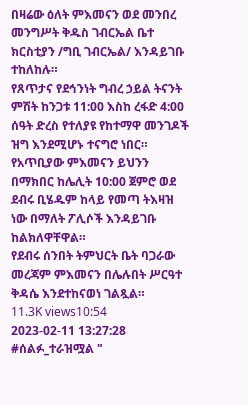በዛሬው ዕለት ምእመናን ወደ መንበረ መንግሥት ቅዱስ ገብርኤል ቤተ ክርስቲያን /ግቢ ገብርኤል/ እንዳይገቡ ተከለከሉ።
የጸጥታና የደኅንነት ግብረ ኃይል ትናንት ምሽት ከንጋቱ 11:00 እስከ ረፋድ 4:00 ሰዓት ድረስ የተለያዩ የከተማዋ መንገዶች ዝግ እንደሚሆኑ ተናግሮ ነበር።
የአጥቢያው ምእመናን ይህንን በማክበር ከሌሊት 10:00 ጀምሮ ወደ ደብሩ ቢሄዱም ከላይ የመጣ ትእዛዝ ነው በማለት ፖሊሶች እንዳይገቡ ከልክለዋቸዋል።
የደብሩ ሰንበት ትምህርት ቤት ባጋራው መረጃም ምእመናን በሌሉበት ሥርዓተ ቅዳሴ እንደተከናወነ ገልጿል።
11.3K views10:54
2023-02-11 13:27:28
#ሰልፉ_ተራዝሟል "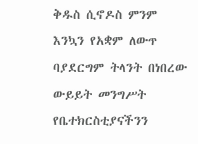ቅዱስ ሲኖዶስ ምንም እንኳን የአቋም ለውጥ ባያደርግም ትላንት በነበረው ውይይት መንግሥት የቤተክርስቲያናችንን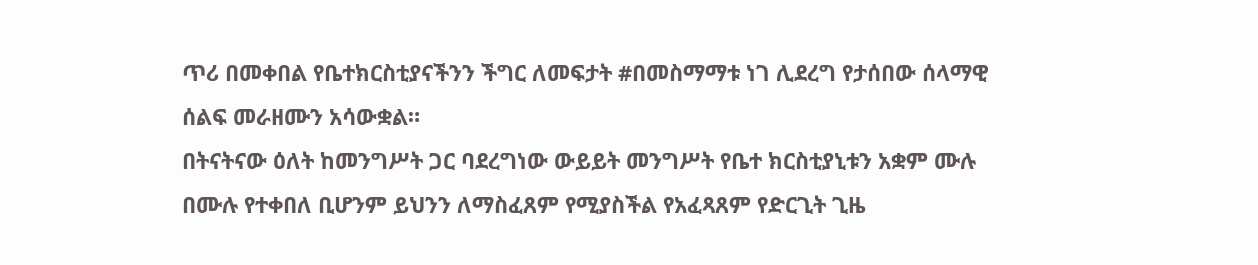ጥሪ በመቀበል የቤተክርስቲያናችንን ችግር ለመፍታት #በመስማማቱ ነገ ሊደረግ የታሰበው ሰላማዊ ሰልፍ መራዘሙን አሳውቋል።
በትናትናው ዕለት ከመንግሥት ጋር ባደረግነው ውይይት መንግሥት የቤተ ክርስቲያኒቱን አቋም ሙሉ በሙሉ የተቀበለ ቢሆንም ይህንን ለማስፈጸም የሚያስችል የአፈጻጸም የድርጊት ጊዜ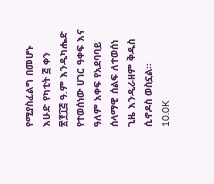የሚያስፈልግ በመሆኑ እሁድ የካቲት ፭ ቀን ፳፻፲፭ ዓ.ም እንዲካሔድ የተወሰነው ሀገር ዓቀፍ እና ዓለም አቀፍ የአደባባይ ሰላማዊ ሰልፍ ለተወሰነ ጊዜ እንዲራዘም ቅዱስ ሲኖዶስ ወስኗል፡፡
10.0K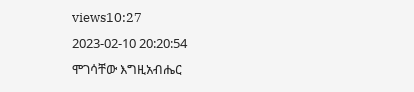views10:27
2023-02-10 20:20:54
ሞገሳቸው እግዚአብሔር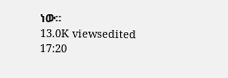ነው።
13.0K viewsedited 17:20